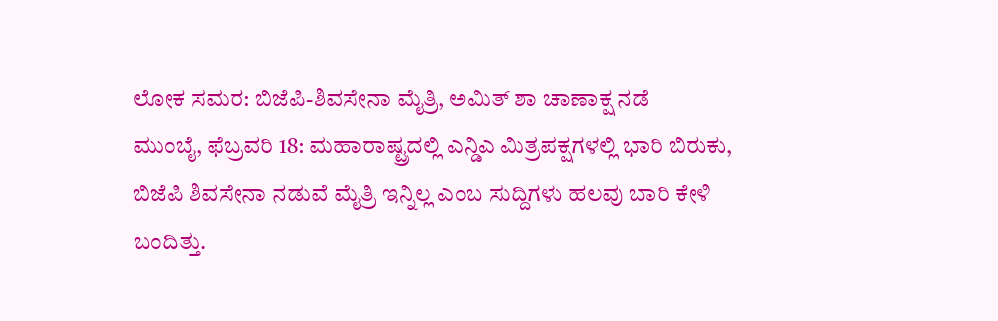ಲೋಕ ಸಮರ: ಬಿಜೆಪಿ-ಶಿವಸೇನಾ ಮೈತ್ರಿ, ಅಮಿತ್ ಶಾ ಚಾಣಾಕ್ಷ ನಡೆ
ಮುಂಬೈ, ಫೆಬ್ರವರಿ 18: ಮಹಾರಾಷ್ಟ್ರದಲ್ಲಿ ಎನ್ಡಿಎ ಮಿತ್ರಪಕ್ಷಗಳಲ್ಲಿ ಭಾರಿ ಬಿರುಕು, ಬಿಜೆಪಿ ಶಿವಸೇನಾ ನಡುವೆ ಮೈತ್ರಿ ಇನ್ನಿಲ್ಲ ಎಂಬ ಸುದ್ದಿಗಳು ಹಲವು ಬಾರಿ ಕೇಳಿ ಬಂದಿತ್ತು.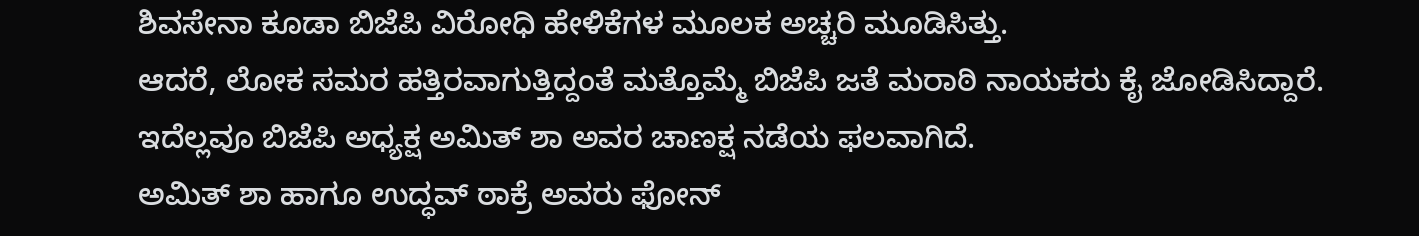ಶಿವಸೇನಾ ಕೂಡಾ ಬಿಜೆಪಿ ವಿರೋಧಿ ಹೇಳಿಕೆಗಳ ಮೂಲಕ ಅಚ್ಚರಿ ಮೂಡಿಸಿತ್ತು.
ಆದರೆ, ಲೋಕ ಸಮರ ಹತ್ತಿರವಾಗುತ್ತಿದ್ದಂತೆ ಮತ್ತೊಮ್ಮೆ ಬಿಜೆಪಿ ಜತೆ ಮರಾಠಿ ನಾಯಕರು ಕೈ ಜೋಡಿಸಿದ್ದಾರೆ. ಇದೆಲ್ಲವೂ ಬಿಜೆಪಿ ಅಧ್ಯಕ್ಷ ಅಮಿತ್ ಶಾ ಅವರ ಚಾಣಕ್ಷ ನಡೆಯ ಫಲವಾಗಿದೆ.
ಅಮಿತ್ ಶಾ ಹಾಗೂ ಉದ್ಧವ್ ಠಾಕ್ರೆ ಅವರು ಫೋನ್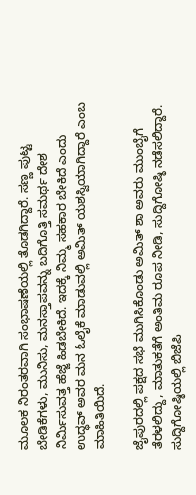ಮೂಲಕ ನಿರಂತರವಾಗಿ ಸಂಭಾಷಣೆಯಲ್ಲಿ ತೊಡಗಿದ್ದಾರೆ. ಸಣ್ಣ ಪುಟ್ಟ ಬೇಡಿಕೆಗಳು, ಮುನಿಸು, ಮನಸ್ತಾಪವನ್ನು ಬದಿಗೊತ್ತಿ ಸಮರ್ಥ ದೇಶ ನಿರ್ಮಿಸುವತ್ತ ಹೆಜ್ಜೆ ಹಿಡಬೇಕಿದೆ. ಇದಕ್ಕೆ ನಿಮ್ಮ ಸಹಕಾರ ಬೇಕಿದೆ ಎಂದು ಉದ್ಧವ್ ಅವರ ಮನ ಓಲೈಕೆ ಮಾಡುವಲ್ಲಿ ಅಮಿತ್ ಯಶಸ್ವಿಯಾಗಿದ್ದಾರೆ ಎಂಬ ಮಾಹಿತಿಯಿದೆ.

ಜೈಪುರದಲ್ಲಿ ಪಕ್ಷದ ಸಭೆ ಮುಗಿಸಿಕೊಂಡು ಅಮಿತ್ ಶಾ ಅವರು ಮುಂಬೈಗೆ ತೆರಳಲಿದ್ದು, ಮಾತುಕತೆಗೆ ಅಂತಿಮ ರೂಪ ನೀಡಿ, ಸುದ್ದಿಗೋಷ್ಠಿ ನಡೆಸಲಿದ್ದಾರೆ. ಸುದ್ದಿಗೋಷ್ಠಿಯಲ್ಲಿ ಬಿಜೆಪಿ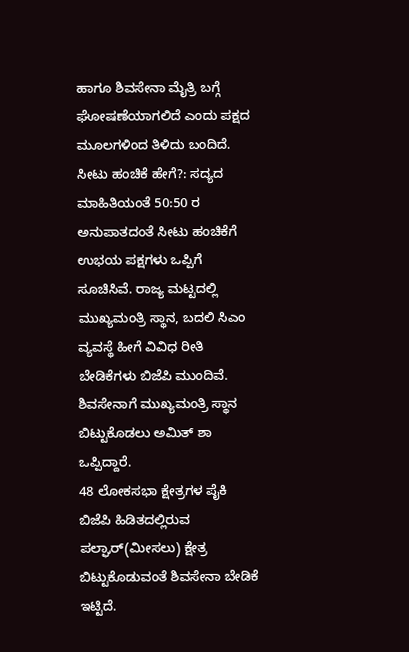ಹಾಗೂ ಶಿವಸೇನಾ ಮೈತ್ರಿ ಬಗ್ಗೆ ಘೋಷಣೆಯಾಗಲಿದೆ ಎಂದು ಪಕ್ಷದ ಮೂಲಗಳಿಂದ ತಿಳಿದು ಬಂದಿದೆ.
ಸೀಟು ಹಂಚಿಕೆ ಹೇಗೆ?: ಸದ್ಯದ ಮಾಹಿತಿಯಂತೆ 50:50 ರ ಅನುಪಾತದಂತೆ ಸೀಟು ಹಂಚಿಕೆಗೆ ಉಭಯ ಪಕ್ಷಗಳು ಒಪ್ಪಿಗೆ ಸೂಚಿಸಿವೆ. ರಾಜ್ಯ ಮಟ್ಟದಲ್ಲಿ ಮುಖ್ಯಮಂತ್ರಿ ಸ್ಥಾನ, ಬದಲಿ ಸಿಎಂ ವ್ಯವಸ್ಥೆ ಹೀಗೆ ವಿವಿಧ ರೀತಿ ಬೇಡಿಕೆಗಳು ಬಿಜೆಪಿ ಮುಂದಿವೆ. ಶಿವಸೇನಾಗೆ ಮುಖ್ಯಮಂತ್ರಿ ಸ್ಥಾನ ಬಿಟ್ಟುಕೊಡಲು ಅಮಿತ್ ಶಾ ಒಪ್ಪಿದ್ದಾರೆ.
48 ಲೋಕಸಭಾ ಕ್ಷೇತ್ರಗಳ ಪೈಕಿ ಬಿಜೆಪಿ ಹಿಡಿತದಲ್ಲಿರುವ ಪಲ್ಘಾರ್(ಮೀಸಲು) ಕ್ಷೇತ್ರ ಬಿಟ್ಟುಕೊಡುವಂತೆ ಶಿವಸೇನಾ ಬೇಡಿಕೆ ಇಟ್ಟಿದೆ.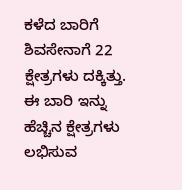ಕಳೆದ ಬಾರಿಗೆ ಶಿವಸೇನಾಗೆ 22 ಕ್ಷೇತ್ರಗಳು ದಕ್ಕಿತ್ತು. ಈ ಬಾರಿ ಇನ್ನು ಹೆಚ್ಚಿನ ಕ್ಷೇತ್ರಗಳು ಲಭಿಸುವ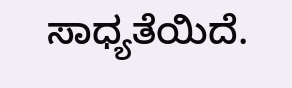ಸಾಧ್ಯತೆಯಿದೆ.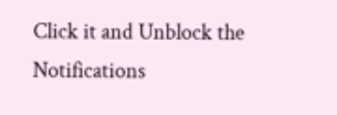Click it and Unblock the Notifications